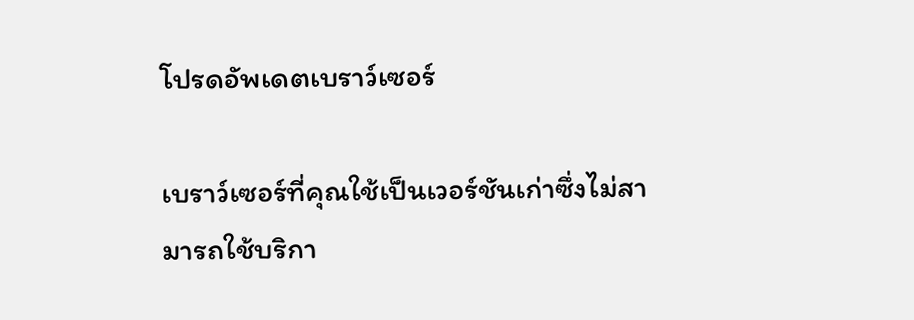โปรดอัพเดตเบราว์เซอร์

เบราว์เซอร์ที่คุณใช้เป็นเวอร์ชันเก่าซึ่งไม่สามารถใช้บริกา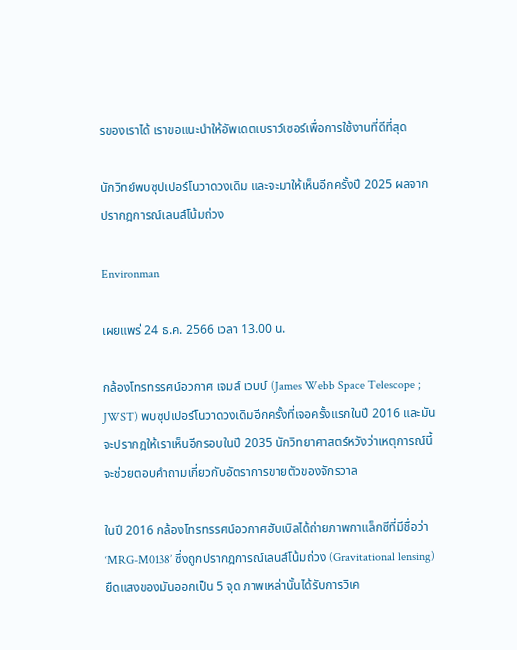รของเราได้ เราขอแนะนำให้อัพเดตเบราว์เซอร์เพื่อการใช้งานที่ดีที่สุด

นักวิทย์พบซุปเปอร์โนวาดวงเดิม และจะมาให้เห็นอีกครั้งปี 2025 ผลจากปรากฎการณ์เลนส์โน้มถ่วง

Environman

เผยแพร่ 24 ธ.ค. 2566 เวลา 13.00 น.

กล้องโทรทรรศน์อวกาศ เจมส์ เวบบ์ (James Webb Space Telescope ; JWST) พบซุปเปอร์โนวาดวงเดิมอีกครั้งที่เจอครั้งแรกในปี 2016 และมันจะปรากฎให้เราเห็นอีกรอบในปี 2035 นักวิทยาศาสตร์หวังว่าเหตุการณ์นี้จะช่วยตอบคำถามเกี่ยวกับอัตราการขายตัวของจักรวาล

ในปี 2016 กล้องโทรทรรศน์อวกาศฮับเบิลได้ถ่ายภาพกาแล็กซีที่มีชื่อว่า ‘MRG-M0138’ ซึ่งถูกปรากฎการณ์เลนส์โน้มถ่วง (Gravitational lensing) ยืดแสงของมันออกเป็น 5 จุด ภาพเหล่านั้นได้รับการวิเค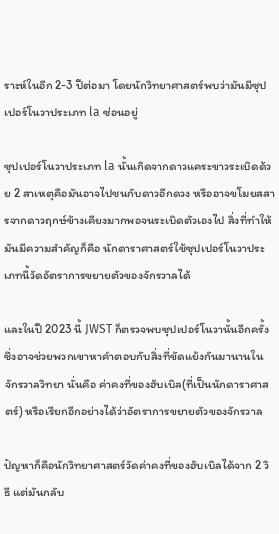ราะห์ในอีก 2-3 ปีต่อมา โดยนักวิทยาศาสตร์พบว่ามันมีซุปเปอร์โนวาประเภท la ซ่อนอยู่

ซุปเปอร์โนวาประเภท la นั้นเกิดจากดาวแคระขาวระเบิดด้วย 2 สาเหตุคือมันอาจไปชนกับดาวอีกดวง หรืออาจขโมยสสารจากดาวฤกษ์ข้างเคียงมากพอจนระเบิดตัวเองไป สิ่งที่ทำให้มันมีความสำคัญก็คือ นักดาราศาสตร์ใช้ซุปเปอร์โนวาประเภทนี้วัดอัตราการขยายตัวของจักรวาลได้

และในปี 2023 นี้ JWST ก็ตรวจพบซุปเปอร์โนวานั้นอีกครั้ง ซึ่งอาจช่วยพวกเขาหาคำตอบกับสิ่งที่ขัดแย้งกันมานานในจักรวาลวิทยา นั่นคือ ค่าคงที่ของฮับเบิล(ที่เป็นนักดาราศาสตร์) หรือเรียกอีกอย่างได้ว่าอัตราการขยายตัวของจักรวาล

ปัญหาก็คือนักวิทยาศาสตร์วัดค่าคงที่ของฮับเบิลได้จาก 2 วิธี แต่มันกลับ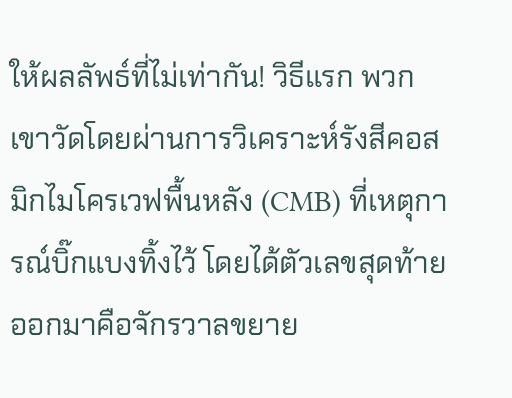ให้ผลลัพธ์ที่ไม่เท่ากัน! วิธีแรก พวกเขาวัดโดยผ่านการวิเคราะห์รังสีคอสมิกไมโครเวฟพื้นหลัง (CMB) ที่เหตุการณ์บิ๊กแบงทิ้งไว้ โดยได้ตัวเลขสุดท้ายออกมาคือจักรวาลขยาย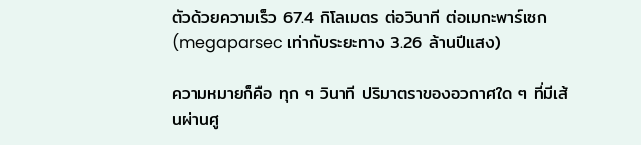ตัวด้วยความเร็ว 67.4 กิโลเมตร ต่อวินาที ต่อเมกะพาร์เซก (megaparsec เท่ากับระยะทาง 3.26 ล้านปีแสง)

ความหมายก็คือ ทุก ๆ วินาที ปริมาตราของอวกาศใด ๆ ที่มีเส้นผ่านศู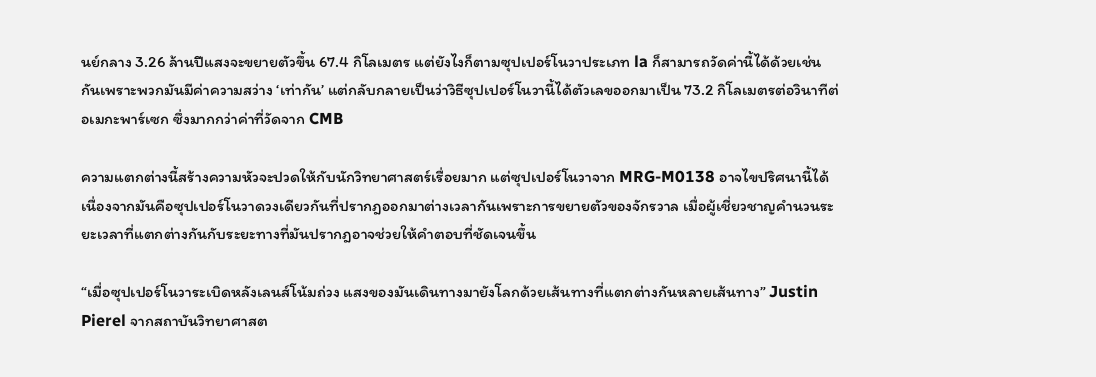นย์กลาง 3.26 ล้านปีแสงจะขยายตัวขึ้น 67.4 กิโลเมตร แต่ยังไงก็ตามซุปเปอร์โนวาประเภท la ก็สามารถวัดค่านี้ได้ด้วยเช่นกันเพราะพวกมันมีค่าความสว่าง ‘เท่ากัน’ แต่กลับกลายเป็นว่าวิธีซุปเปอร์โนวานี้ได้ตัวเลขออกมาเป็น 73.2 กิโลเมตรต่อวินาทีต่อเมกะพาร์เซก ซึ่งมากกว่าค่าที่วัดจาก CMB

ความแตกต่างนี้สร้างความหัวจะปวดให้กับนักวิทยาศาสตร์เรื่อยมาก แต่ซุปเปอร์โนวาจาก MRG-M0138 อาจไขปริศนานี้ได้เนื่องจากมันคือซุปเปอร์โนวาดวงเดียวกันที่ปรากฎออกมาต่างเวลากันเพราะการขยายตัวของจักรวาล เมื่อผู้เชี่ยวชาญคำนวนระยะเวลาที่แตกต่างกันกับระยะทางที่มันปรากฎอาจช่วยให้คำตอบที่ชัดเจนขึ้น

“เมื่อซุปเปอร์โนวาระเบิดหลังเลนส์โน้มถ่วง แสงของมันเดินทางมายังโลกด้วยเส้นทางที่แตกต่างกันหลายเส้นทาง” Justin Pierel จากสถาบันวิทยาศาสต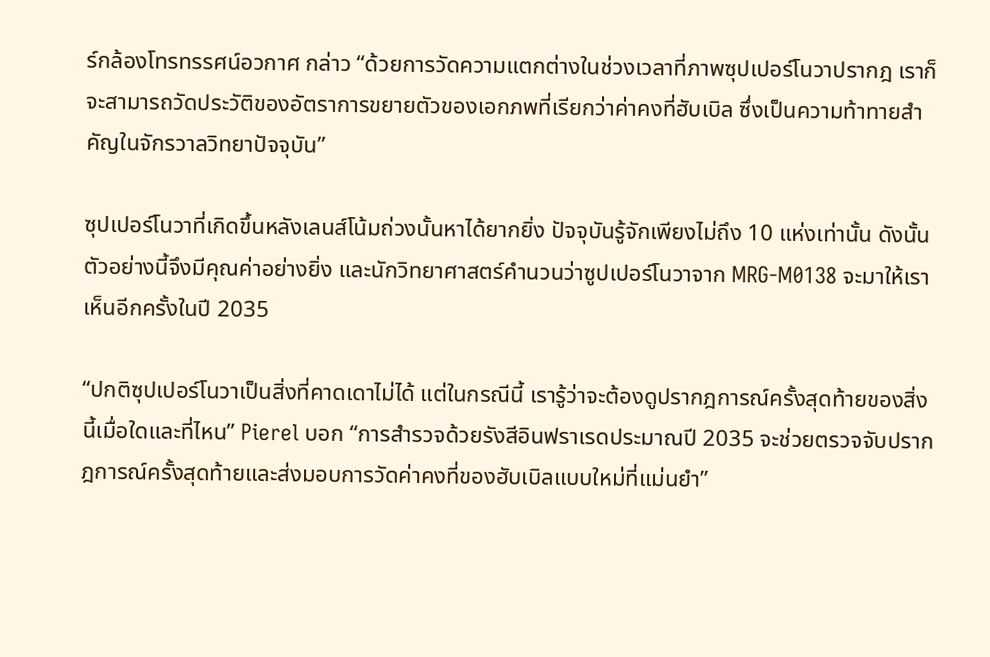ร์กล้องโทรทรรศน์อวกาศ กล่าว “ด้วยการวัดความแตกต่างในช่วงเวลาที่ภาพซุปเปอร์โนวาปรากฎ เราก็จะสามารถวัดประวัติของอัตราการขยายตัวของเอกภพที่เรียกว่าค่าคงที่ฮับเบิล ซึ่งเป็นความท้าทายสำคัญในจักรวาลวิทยาปัจจุบัน”

ซุปเปอร์โนวาที่เกิดขึ้นหลังเลนส์โน้มถ่วงนั้นหาได้ยากยิ่ง ปัจจุบันรู้จักเพียงไม่ถึง 10 แห่งเท่านั้น ดังนั้นตัวอย่างนี้จึงมีคุณค่าอย่างยิ่ง และนักวิทยาศาสตร์คำนวนว่าซูปเปอร์โนวาจาก MRG-M0138 จะมาให้เราเห็นอีกครั้งในปี 2035

“ปกติซุปเปอร์โนวาเป็นสิ่งที่คาดเดาไม่ได้ แต่ในกรณีนี้ เรารู้ว่าจะต้องดูปรากฎการณ์ครั้งสุดท้ายของสิ่งนี้เมื่อใดและที่ไหน” Pierel บอก “การสำรวจด้วยรังสีอินฟราเรดประมาณปี 2035 จะช่วยตรวจจับปรากฎการณ์ครั้งสุดท้ายและส่งมอบการวัดค่าคงที่ของฮับเบิลแบบใหม่ที่แม่นยำ”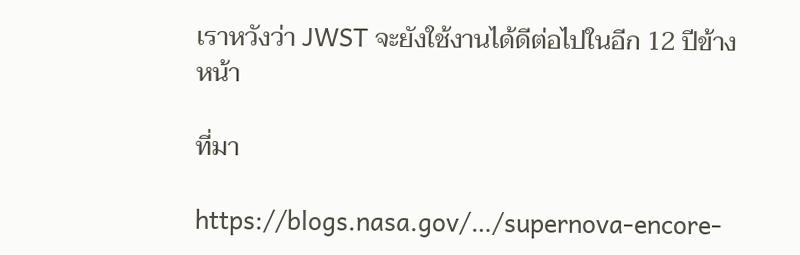เราหวังว่า JWST จะยังใช้งานได้ดีต่อไปในอีก 12 ปีข้างหน้า

ที่มา

https://blogs.nasa.gov/…/supernova-encore-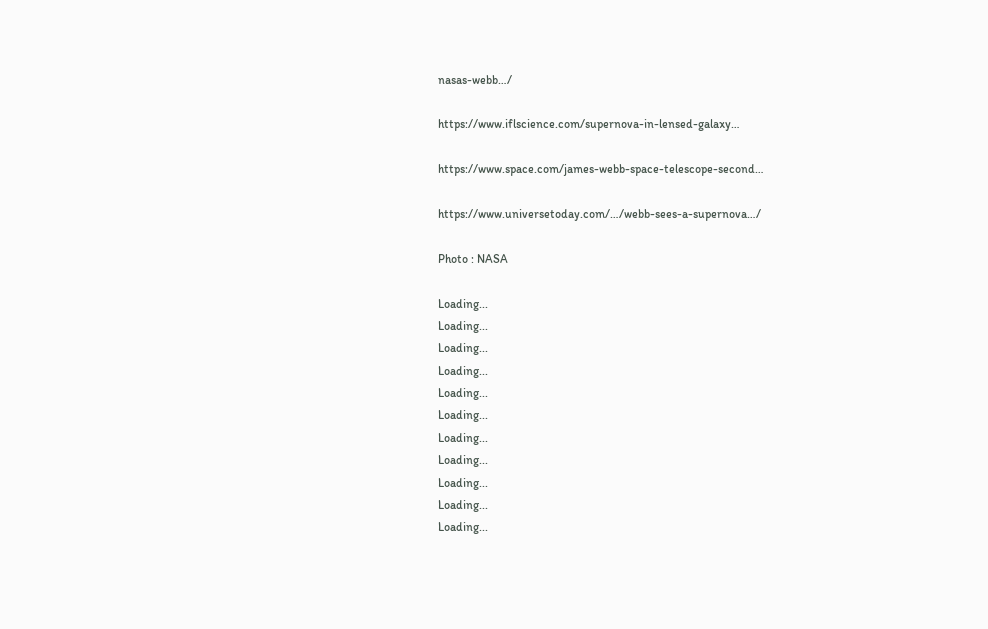nasas-webb…/

https://www.iflscience.com/supernova-in-lensed-galaxy…

https://www.space.com/james-webb-space-telescope-second…

https://www.universetoday.com/…/webb-sees-a-supernova…/

Photo : NASA

Loading...
Loading...
Loading...
Loading...
Loading...
Loading...
Loading...
Loading...
Loading...
Loading...
Loading...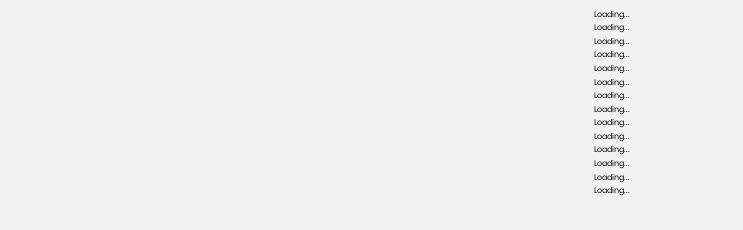Loading...
Loading...
Loading...
Loading...
Loading...
Loading...
Loading...
Loading...
Loading...
Loading...
Loading...
Loading...
Loading...
Loading...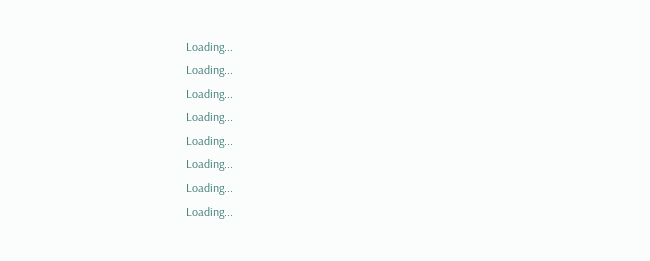Loading...
Loading...
Loading...
Loading...
Loading...
Loading...
Loading...
Loading...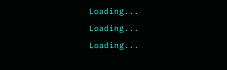Loading...
Loading...
Loading...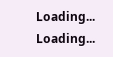Loading...
Loading...